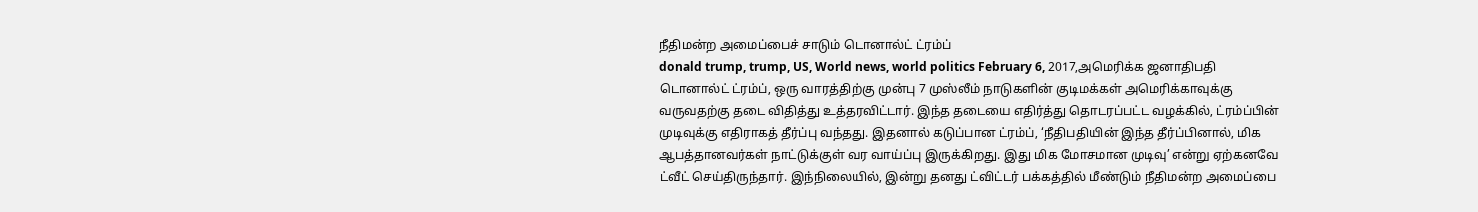நீதிமன்ற அமைப்பைச் சாடும் டொனால்ட் ட்ரம்ப்
donald trump, trump, US, World news, world politics February 6, 2017,அமெரிக்க ஜனாதிபதி டொனால்ட் ட்ரம்ப், ஒரு வாரத்திற்கு முன்பு 7 முஸ்லீம் நாடுகளின் குடிமக்கள் அமெரிக்காவுக்கு வருவதற்கு தடை விதித்து உத்தரவிட்டார். இந்த தடையை எதிர்த்து தொடரப்பட்ட வழக்கில், ட்ரம்ப்பின் முடிவுக்கு எதிராகத் தீர்ப்பு வந்தது. இதனால் கடுப்பான ட்ரம்ப், ‘நீதிபதியின் இந்த தீர்ப்பினால், மிக ஆபத்தானவர்கள் நாட்டுக்குள் வர வாய்ப்பு இருக்கிறது. இது மிக மோசமான முடிவு’ என்று ஏற்கனவே ட்வீட் செய்திருந்தார். இந்நிலையில், இன்று தனது ட்விட்டர் பக்கத்தில் மீண்டும் நீதிமன்ற அமைப்பை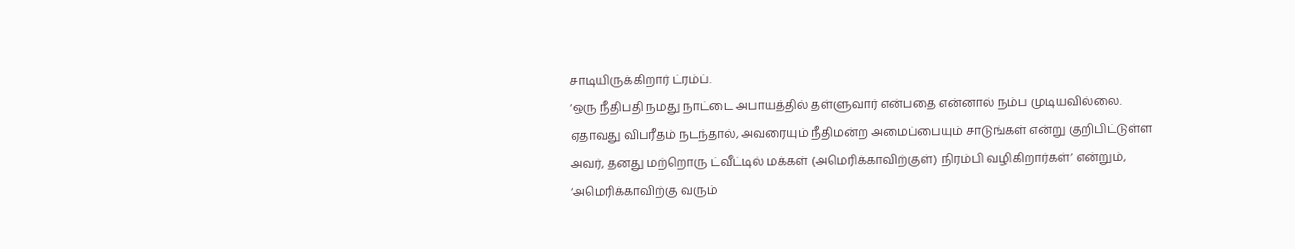சாடியிருக்கிறார் ட்ரம்ப்.
‘ஒரு நீதிபதி நமது நாட்டை அபாயத்தில் தள்ளுவார் என்பதை என்னால் நம்ப முடியவில்லை. ஏதாவது விபரீதம் நடந்தால், அவரையும் நீதிமன்ற அமைப்பையும் சாடுங்கள் என்று குறிபிட்டுள்ள அவர், தனது மற்றொரு ட்வீட்டில் மக்கள் (அமெரிக்காவிற்குள்) நிரம்பி வழிகிறார்கள்’ என்றும், ‘அமெரிக்காவிற்கு வரும்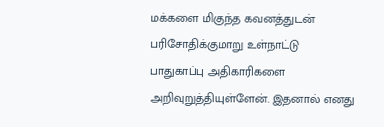மக்களை மிகுந்த கவனத்துடன் பரிசோதிக்குமாறு உள்நாட்டு பாதுகாப்பு அதிகாரிகளை அறிவுறுத்தியுள்ளேன். இதனால் எனது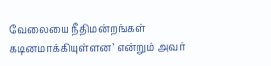வேலையை நீதிமன்றங்கள் கடினமாக்கியுள்ளன’ என்றும் அவர்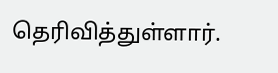தெரிவித்துள்ளார்.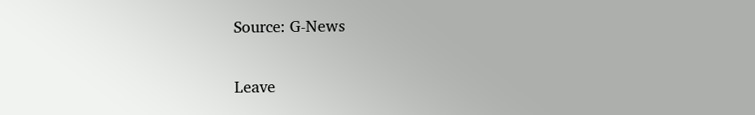Source: G-News

Leave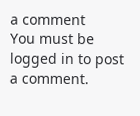a comment
You must be logged in to post a comment.